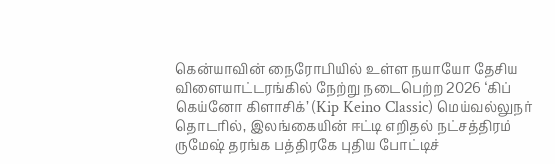கென்யாவின் நைரோபியில் உள்ள நயாயோ தேசிய விளையாட்டரங்கில் நேற்று நடைபெற்ற 2026 ‘கிப் கெய்னோ கிளாசிக்’ (Kip Keino Classic) மெய்வல்லுநர் தொடரில், இலங்கையின் ஈட்டி எறிதல் நட்சத்திரம் ருமேஷ் தரங்க பத்திரகே புதிய போட்டிச்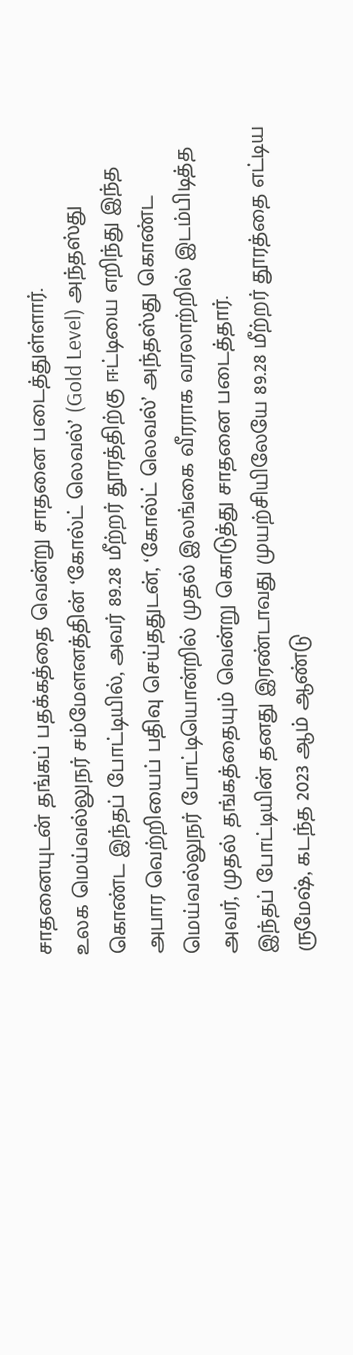சாதனையுடன் தங்கப் பதக்கத்தை வென்று சாதனை படைத்துள்ளார்.
உலக மெய்வல்லுநர் சம்மேளனத்தின் ‘கோல்ட் லெவல்’ (Gold Level) அந்தஸ்து கொண்ட இந்தப் போட்டியில், அவர் 89.28 மீற்றர் தூரத்திற்கு ஈட்டியை எறிந்து இந்த அபார வெற்றியைப் பதிவு செய்ததுடன், ‘கோல்ட் லெவல்’ அந்தஸ்து கொண்ட மெய்வல்லுநர் போட்டியொன்றில் முதல் இலங்கை வீரராக வரலாற்றில் இடம்பிடித்த அவர், முதல் தங்கத்தையும் வென்று கொடுத்து சாதனை படைத்தார்.
இந்தப் போட்டியின் தனது இரண்டாவது முயற்சியிலேயே 89.28 மீற்றர் தூரத்தை எட்டிய ருமேஷ், கடந்த 2023 ஆம் ஆண்டு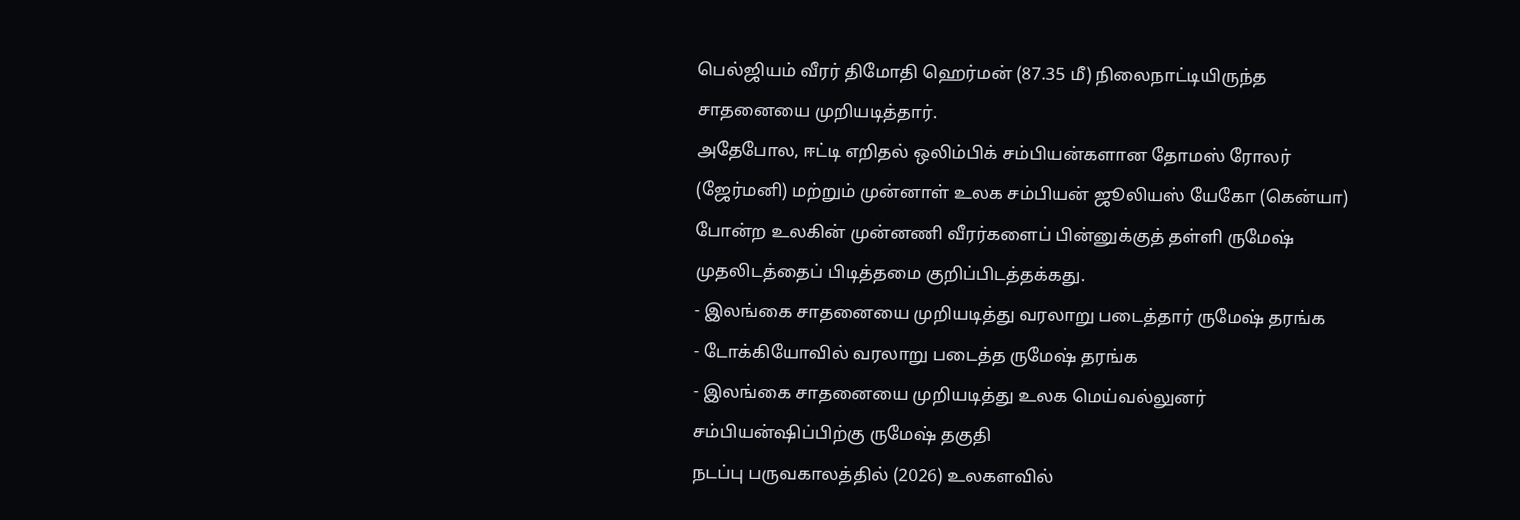பெல்ஜியம் வீரர் திமோதி ஹெர்மன் (87.35 மீ) நிலைநாட்டியிருந்த சாதனையை முறியடித்தார்.
அதேபோல, ஈட்டி எறிதல் ஒலிம்பிக் சம்பியன்களான தோமஸ் ரோலர் (ஜேர்மனி) மற்றும் முன்னாள் உலக சம்பியன் ஜூலியஸ் யேகோ (கென்யா) போன்ற உலகின் முன்னணி வீரர்களைப் பின்னுக்குத் தள்ளி ருமேஷ் முதலிடத்தைப் பிடித்தமை குறிப்பிடத்தக்கது.
- இலங்கை சாதனையை முறியடித்து வரலாறு படைத்தார் ருமேஷ் தரங்க
- டோக்கியோவில் வரலாறு படைத்த ருமேஷ் தரங்க
- இலங்கை சாதனையை முறியடித்து உலக மெய்வல்லுனர் சம்பியன்ஷிப்பிற்கு ருமேஷ் தகுதி
நடப்பு பருவகாலத்தில் (2026) உலகளவில்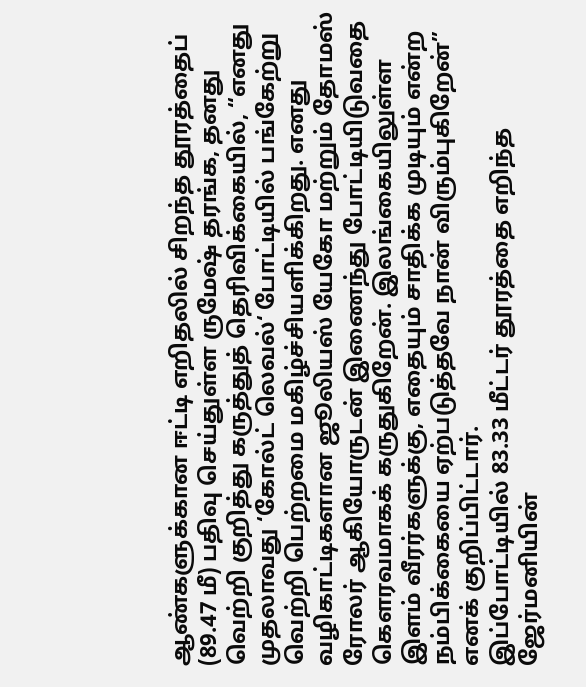ஆண்களுக்கான ஈட்டி எறிதலில் சிறந்த தூரத்தைப் (89.47 மீ) பதிவு செய்துள்ள ருமேஷ் தரங்க, தனது வெற்றி குறித்து கருத்துத் தெரிவிக்கையில், “எனது முதலாவது ‘கோல்ட் லெவல்‘ போட்டியில் பங்கேற்று வெற்றி பெற்றமை மகிழ்ச்சியளிக்கிறது. எனது வழிகாட்டிகளான ஜூலியஸ் யேகோ மற்றும் தோமஸ் ரோலர் ஆகியோருடன் இணைந்து போட்டியிடுவதை கௌரவமாகக் கருதுகிறேன். இலங்கையிலுள்ள இளம் வீரர்களுக்கு, எதையும் சாதிக்க முடியும் என்ற நம்பிக்கையை ஏற்படுத்தவே நான் விரும்புகிறேன்” எனக் குறிப்பிட்டார்.
இப்போட்டியில் 83.33 மீட்டர் தூரத்தை எறிந்த ஜேர்மனியின்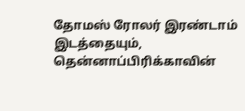தோமஸ் ரோலர் இரண்டாம் இடத்தையும், தென்னாப்பிரிக்காவின்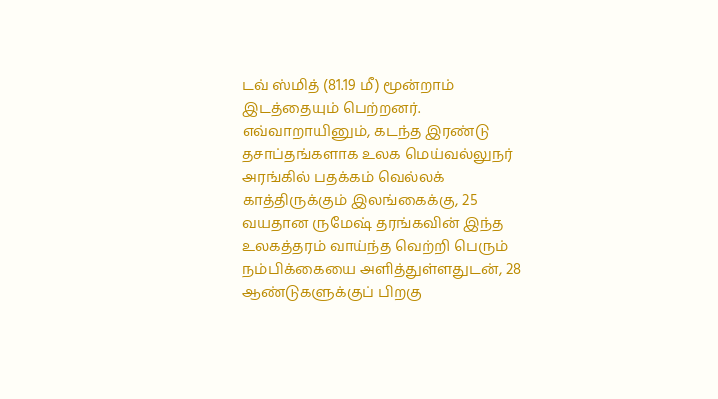டவ் ஸ்மித் (81.19 மீ) மூன்றாம் இடத்தையும் பெற்றனர்.
எவ்வாறாயினும், கடந்த இரண்டு தசாப்தங்களாக உலக மெய்வல்லுநர் அரங்கில் பதக்கம் வெல்லக் காத்திருக்கும் இலங்கைக்கு, 25 வயதான ருமேஷ் தரங்கவின் இந்த உலகத்தரம் வாய்ந்த வெற்றி பெரும் நம்பிக்கையை அளித்துள்ளதுடன், 28 ஆண்டுகளுக்குப் பிறகு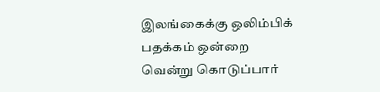இலங்கைக்கு ஒலிம்பிக் பதக்கம் ஒன்றை வென்று கொடுப்பார்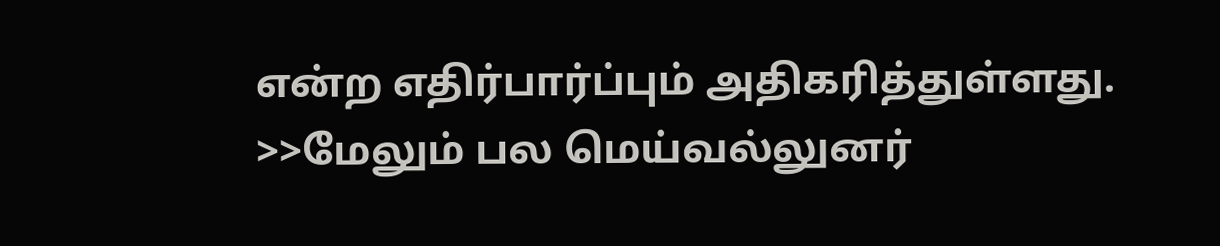என்ற எதிர்பார்ப்பும் அதிகரித்துள்ளது.
>>மேலும் பல மெய்வல்லுனர்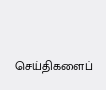செய்திகளைப்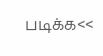படிக்க<<